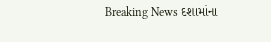Breaking News દશામાંના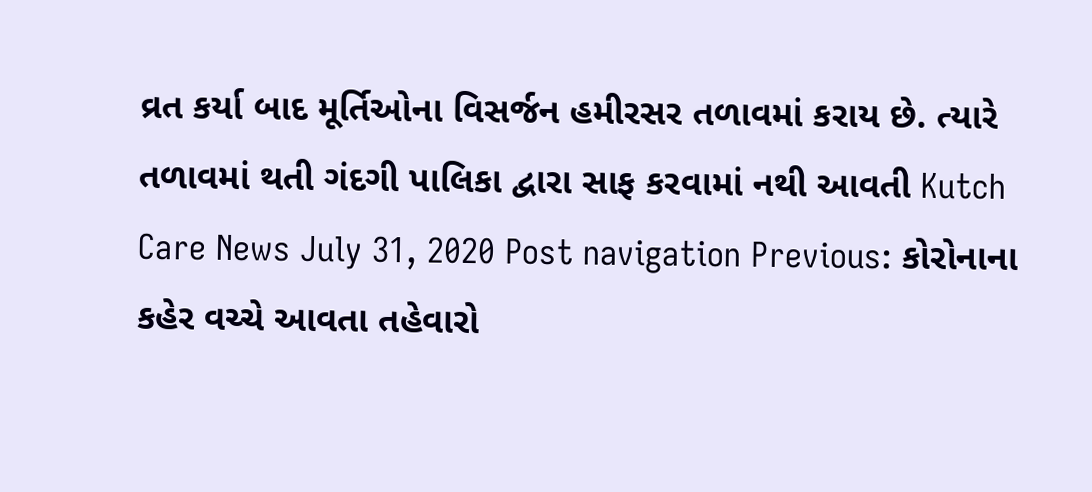વ્રત કર્યા બાદ મૂર્તિઓના વિસર્જન હમીરસર તળાવમાં કરાય છે. ત્યારે તળાવમાં થતી ગંદગી પાલિકા દ્વારા સાફ કરવામાં નથી આવતી Kutch Care News July 31, 2020 Post navigation Previous: કોરોનાના કહેર વચ્ચે આવતા તહેવારો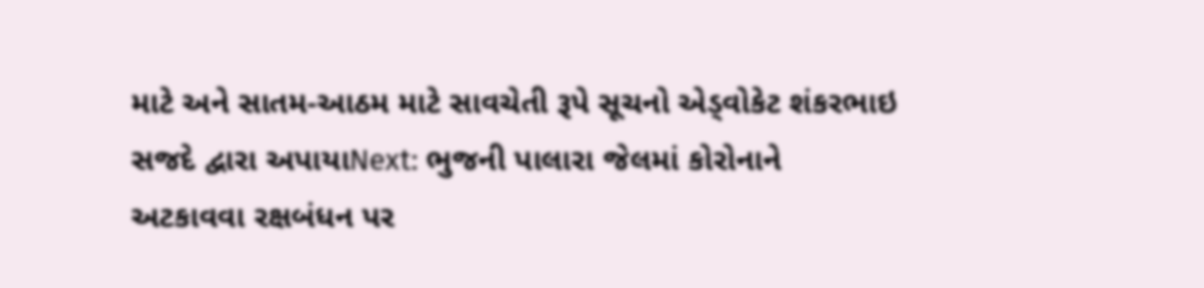માટે અને સાતમ-આઠમ માટે સાવચેતી રૂપે સૂચનો એડ્વોકેટ શંકરભાઇ સજદે દ્વારા અપાયાNext: ભુજની પાલારા જેલમાં કોરોનાને અટકાવવા રક્ષબંધન પર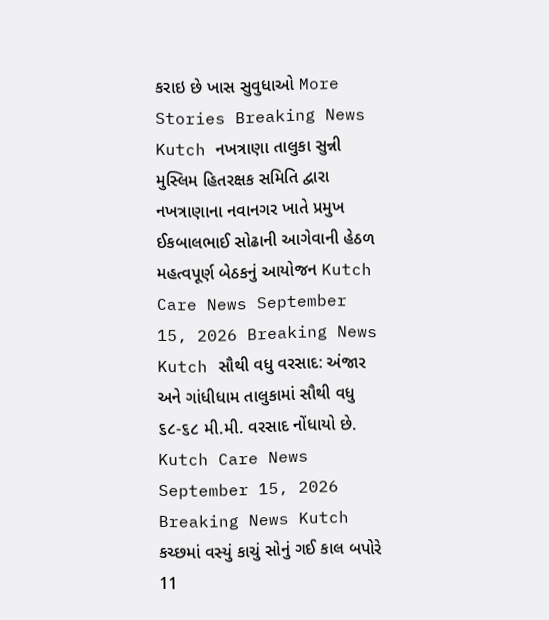કરાઇ છે ખાસ સુવુધાઓ More Stories Breaking News Kutch નખત્રાણા તાલુકા સુન્ની મુસ્લિમ હિતરક્ષક સમિતિ દ્વારા નખત્રાણાના નવાનગર ખાતે પ્રમુખ ઈકબાલભાઈ સોઢાની આગેવાની હેઠળ મહત્વપૂર્ણ બેઠકનું આયોજન Kutch Care News September 15, 2026 Breaking News Kutch સૌથી વધુ વરસાદ: અંજાર અને ગાંધીધામ તાલુકામાં સૌથી વધુ ૬૮-૬૮ મી.મી. વરસાદ નોંધાયો છે. Kutch Care News September 15, 2026 Breaking News Kutch કચ્છમાં વસ્યું કાચું સોનું ગઈ કાલ બપોરે 11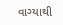વાગ્યાથી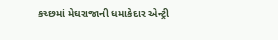કચ્છમાં મેઘરાજાની ધમાકેદાર એન્ટ્રી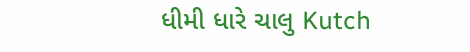ધીમી ધારે ચાલુ Kutch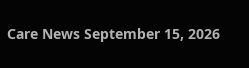Care News September 15, 2026